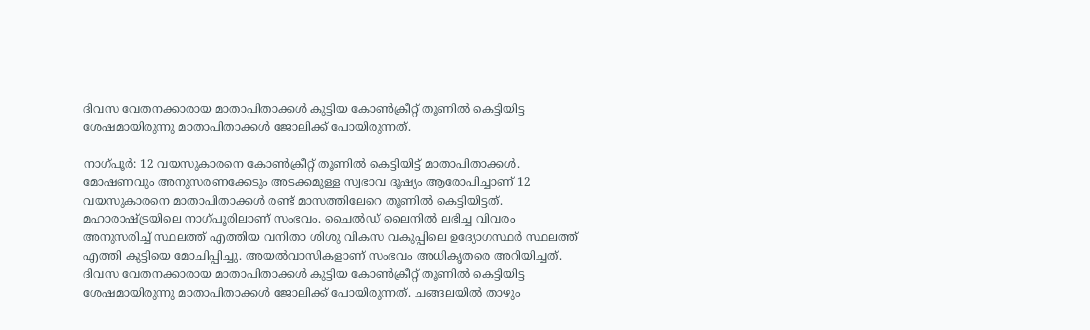ദിവസ വേതനക്കാരായ മാതാപിതാക്കൾ കുട്ടിയ കോൺക്രീറ്റ് തൂണിൽ കെട്ടിയിട്ട ശേഷമായിരുന്നു മാതാപിതാക്കൾ ജോലിക്ക് പോയിരുന്നത്.

നാഗ്പൂർ: 12 വയസുകാരനെ കോൺക്രീറ്റ് തൂണിൽ കെട്ടിയിട്ട് മാതാപിതാക്കൾ. മോഷണവും അനുസരണക്കേടും അടക്കമുള്ള സ്വഭാവ ദൂഷ്യം ആരോപിച്ചാണ് 12 വയസുകാരനെ മാതാപിതാക്കൾ രണ്ട് മാസത്തിലേറെ തൂണിൽ കെട്ടിയിട്ടത്. മഹാരാഷ്ട്രയിലെ നാഗ്പൂരിലാണ് സംഭവം. ചൈൽഡ് ലൈനിൽ ലഭിച്ച വിവരം അനുസരിച്ച് സ്ഥലത്ത് എത്തിയ വനിതാ ശിശു വികസ വകുപ്പിലെ ഉദ്യോഗസ്ഥർ സ്ഥലത്ത് എത്തി കുട്ടിയെ മോചിപ്പിച്ചു. അയൽവാസികളാണ് സംഭവം അധികൃതരെ അറിയിച്ചത്. ദിവസ വേതനക്കാരായ മാതാപിതാക്കൾ കുട്ടിയ കോൺക്രീറ്റ് തൂണിൽ കെട്ടിയിട്ട ശേഷമായിരുന്നു മാതാപിതാക്കൾ ജോലിക്ക് പോയിരുന്നത്. ചങ്ങലയിൽ താഴും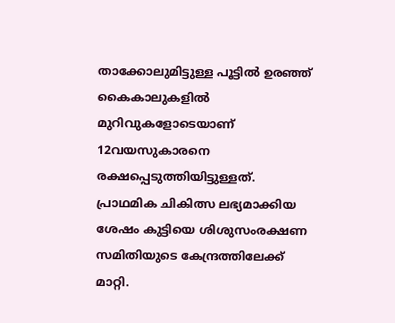താക്കോലുമിട്ടുള്ള പൂട്ടിൽ ഉരഞ്ഞ് കൈകാലുകളിൽ മുറിവുകളോടെയാണ് 12വയസുകാരനെ രക്ഷപ്പെടുത്തിയിട്ടുള്ളത്. പ്രാഥമിക ചികിത്സ ലഭ്യമാക്കിയ ശേഷം കുട്ടിയെ ശിശുസംരക്ഷണ സമിതിയുടെ കേന്ദ്രത്തിലേക്ക് മാറ്റി.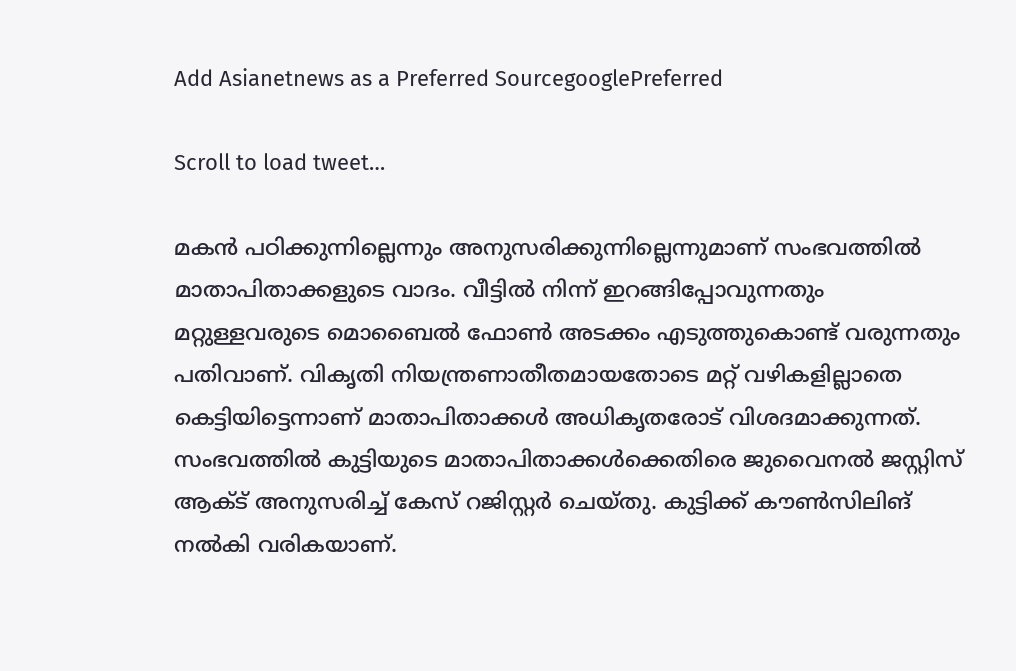Add Asianetnews as a Preferred SourcegooglePreferred

Scroll to load tweet…

മകൻ പഠിക്കുന്നില്ലെന്നും അനുസരിക്കുന്നില്ലെന്നുമാണ് സംഭവത്തിൽ മാതാപിതാക്കളുടെ വാദം. വീട്ടിൽ നിന്ന് ഇറങ്ങിപ്പോവുന്നതും മറ്റുള്ളവരുടെ മൊബൈൽ ഫോൺ അടക്കം എടുത്തുകൊണ്ട് വരുന്നതും പതിവാണ്. വികൃതി നിയന്ത്രണാതീതമായതോടെ മറ്റ് വഴികളില്ലാതെ കെട്ടിയിട്ടെന്നാണ് മാതാപിതാക്കൾ അധികൃതരോട് വിശദമാക്കുന്നത്. സംഭവത്തില്‍ കുട്ടിയുടെ മാതാപിതാക്കള്‍ക്കെതിരെ ജുവൈനല്‍ ജസ്റ്റിസ് ആക്ട് അനുസരിച്ച് കേസ് റജിസ്റ്റര്‍ ചെയ്തു. കുട്ടിക്ക് കൗണ്‍സിലിങ് നല്‍കി വരികയാണ്.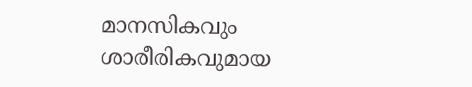മാനസികവും ശാരീരികവുമായ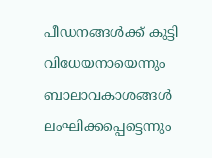പീഡനങ്ങള്‍ക്ക് കുട്ടി വിധേയനായെന്നും ബാലാവകാശങ്ങൾ ലംഘിക്കപ്പെട്ടെന്നും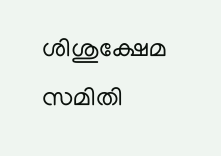ശിശുക്ഷേമ സമിതി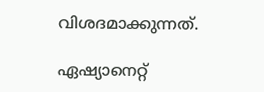വിശദമാക്കുന്നത്.

ഏഷ്യാനെറ്റ്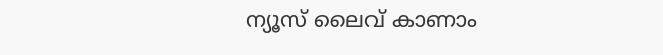ന്യൂസ് ലൈവ് കാണാം